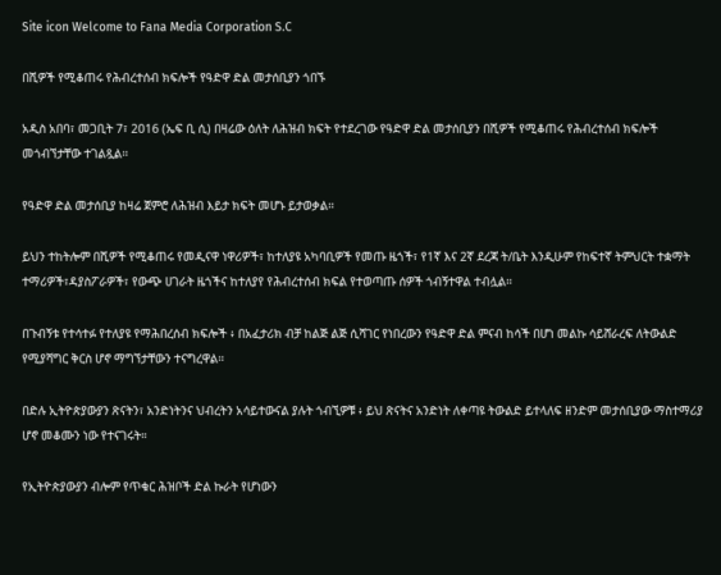Site icon Welcome to Fana Media Corporation S.C

በሺዎች የሚቆጠሩ የሕብረተሰብ ክፍሎች የዓድዋ ድል መታሰቢያን ጎበኙ

አዲስ አበባ፣ መጋቢት 7፣ 2016 (ኤፍ ቢ ሲ) በዛሬው ዕለት ለሕዝብ ክፍት የተደረገው የዓድዋ ድል መታሰቢያን በሺዎች የሚቆጠሩ የሕብረተሰብ ክፍሎች መጎብኘታቸው ተገልጿል፡፡

የዓድዋ ድል መታሰቢያ ከዛሬ ጀምሮ ለሕዝብ እይታ ክፍት መሆኑ ይታወቃል፡፡

ይህን ተከትሎም በሺዎች የሚቆጠሩ የመዲናዋ ነዋሪዎች፣ ከተለያዩ አካባቢዎች የመጡ ዜጎች፣ የ1ኛ እና 2ኛ ደረጃ ት/ቤት እንዲሁም የከፍተኛ ትምህርት ተቋማት ተማሪዎች፣ዳያስፖራዎች፣ የውጭ ሀገራት ዜጎችና ከተለያየ የሕብረተሰብ ክፍል የተወጣጡ ሰዎች ጎብኝተዋል ተብሏል፡፡

በጉብኝቱ የተሳተፉ የተለያዩ የማሕበረሰብ ክፍሎች ፥ በአፈታሪክ ብቻ ከልጅ ልጅ ሲሻገር የነበረውን የዓድዋ ድል ምናብ ከሳች በሆነ መልኩ ሳይሸራረፍ ለትውልድ የሚያሻግር ቅርስ ሆኖ ማግኘታቸውን ተናግረዋል፡፡

በድሉ ኢትዮጵያውያን ጽናትን፣ አንድነትንና ህብረትን አሳይተውናል ያሉት ጎብኚዎቹ ፥ ይህ ጽናትና አንድነት ለቀጣዩ ትውልድ ይተላለፍ ዘንድም መታሰቢያው ማስተማሪያ ሆኖ መቆሙን ነው የተናገሩት።

የኢትዮጵያውያን ብሎም የጥቁር ሕዝቦች ድል ኩራት የሆነውን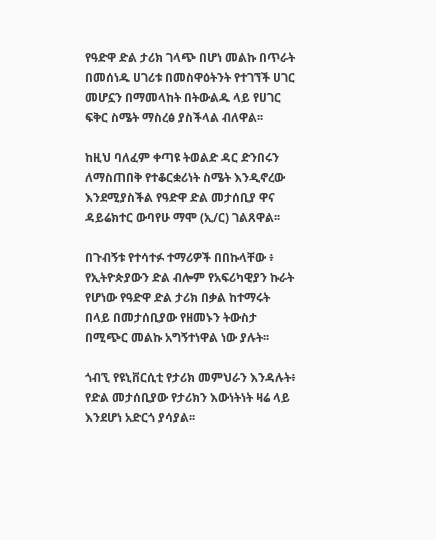የዓድዋ ድል ታሪክ ገላጭ በሆነ መልኩ በጥራት በመሰነዱ ሀገሪቱ በመስዋዕትንት የተገኘች ሀገር መሆኗን በማመላከት በትውልዱ ላይ የሀገር ፍቅር ስሜት ማስረፅ ያስችላል ብለዋል፡፡

ከዚህ ባለፈም ቀጣዩ ትወልድ ዳር ድንበሩን ለማስጠበቅ የተቆርቋሪነት ስሜት እንዲኖረው እንደሚያስችል የዓድዋ ድል መታሰቢያ ዋና ዳይሬክተር ውባየሁ ማሞ (ኢ/ር) ገልጸዋል፡፡

በጉብኝቱ የተሳተፉ ተማሪዎች በበኩላቸው ፥ የኢትዮጵያውን ድል ብሎም የአፍሪካዊያን ኩራት የሆነው የዓድዋ ድል ታሪክ በቃል ከተማሩት በላይ በመታሰቢያው የዘመኑን ትውስታ በሚጭር መልኩ አግኝተነዋል ነው ያሉት፡፡

ጎብኚ የዩኒቨርሲቲ የታሪክ መምህራን እንዳሉት፥ የድል መታሰቢያው የታሪክን እውነትነት ዛሬ ላይ እንደሆነ አድርጎ ያሳያል፡፡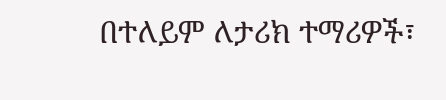በተለይም ለታሪክ ተማሪዎች፣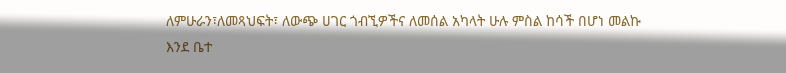ለምሁራን፣ለመጻህፍት፣ ለውጭ ሀገር ጎብኚዎችና ለመሰል አካላት ሁሉ ምስል ከሳች በሆነ መልኩ እንደ ቤተ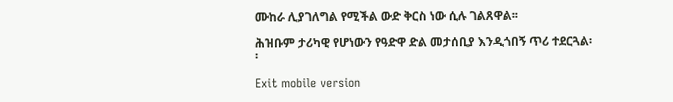ሙከራ ሊያገለግል የሚችል ውድ ቅርስ ነው ሲሉ ገልጸዋል፡፡

ሕዝቡም ታሪካዊ የሆነውን የዓድዋ ድል መታሰቢያ እንዲጎበኝ ጥሪ ተደርጓል፡፡

Exit mobile version